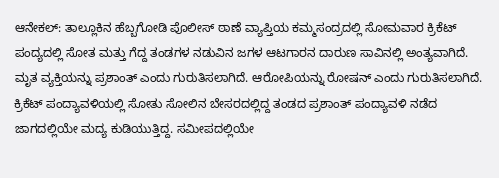ಆನೇಕಲ್: ತಾಲ್ಲೂಕಿನ ಹೆಬ್ಬಗೋಡಿ ಪೊಲೀಸ್ ಠಾಣೆ ವ್ಯಾಪ್ತಿಯ ಕಮ್ಮಸಂದ್ರದಲ್ಲಿ ಸೋಮವಾರ ಕ್ರಿಕೆಟ್ ಪಂದ್ಯದಲ್ಲಿ ಸೋತ ಮತ್ತು ಗೆದ್ದ ತಂಡಗಳ ನಡುವಿನ ಜಗಳ ಆಟಗಾರನ ದಾರುಣ ಸಾವಿನಲ್ಲಿ ಅಂತ್ಯವಾಗಿದೆ.
ಮೃತ ವ್ಯಕ್ತಿಯನ್ನು ಪ್ರಶಾಂತ್ ಎಂದು ಗುರುತಿಸಲಾಗಿದೆ. ಆರೋಪಿಯನ್ನು ರೋಷನ್ ಎಂದು ಗುರುತಿಸಲಾಗಿದೆ. ಕ್ರಿಕೆಟ್ ಪಂದ್ಯಾವಳಿಯಲ್ಲಿ ಸೋತು ಸೋಲಿನ ಬೇಸರದಲ್ಲಿದ್ದ ತಂಡದ ಪ್ರಶಾಂತ್ ಪಂದ್ಯಾವಳಿ ನಡೆದ ಜಾಗದಲ್ಲಿಯೇ ಮದ್ಯ ಕುಡಿಯುತ್ತಿದ್ದ. ಸಮೀಪದಲ್ಲಿಯೇ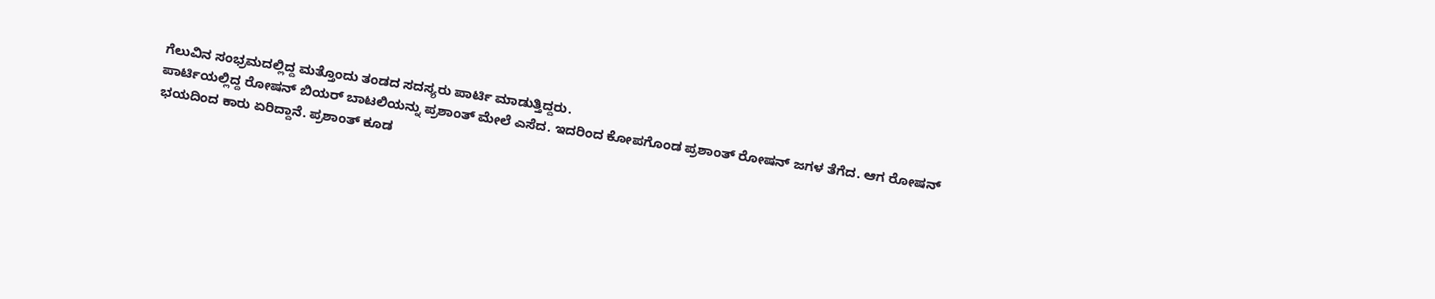ಗೆಲುವಿನ ಸಂಭ್ರಮದಲ್ಲಿದ್ದ ಮತ್ತೊಂದು ತಂಡದ ಸದಸ್ಯರು ಪಾರ್ಟಿ ಮಾಡುತ್ತಿದ್ದರು.
ಪಾರ್ಟಿಯಲ್ಲಿದ್ದ ರೋಷನ್ ಬಿಯರ್ ಬಾಟಲಿಯನ್ನು ಪ್ರಶಾಂತ್ ಮೇಲೆ ಎಸೆದ. ಇದರಿಂದ ಕೋಪಗೊಂಡ ಪ್ರಶಾಂತ್ ರೋಷನ್ ಜಗಳ ತೆಗೆದ. ಆಗ ರೋಷನ್ ಭಯದಿಂದ ಕಾರು ಏರಿದ್ದಾನೆ. ಪ್ರಶಾಂತ್ ಕೂಡ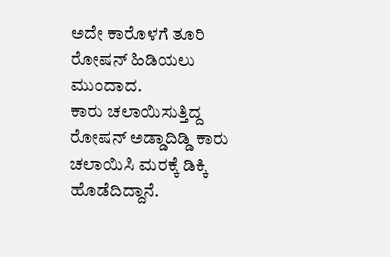ಅದೇ ಕಾರೊಳಗೆ ತೂರಿ ರೋಷನ್ ಹಿಡಿಯಲು ಮುಂದಾದ.
ಕಾರು ಚಲಾಯಿಸುತ್ತಿದ್ದ ರೋಷನ್ ಅಡ್ಡಾದಿಡ್ಡಿ ಕಾರು ಚಲಾಯಿಸಿ ಮರಕ್ಕೆ ಡಿಕ್ಕಿ ಹೊಡೆದಿದ್ದಾನೆ.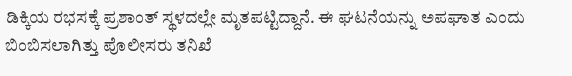ಡಿಕ್ಕಿಯ ರಭಸಕ್ಕೆ ಪ್ರಶಾಂತ್ ಸ್ಥಳದಲ್ಲೇ ಮೃತಪಟ್ಟಿದ್ದಾನೆ. ಈ ಘಟನೆಯನ್ನು ಅಪಘಾತ ಎಂದು ಬಿಂಬಿಸಲಾಗಿತ್ತು ಪೊಲೀಸರು ತನಿಖೆ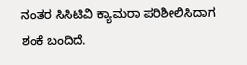ನಂತರ ಸಿಸಿಟಿವಿ ಕ್ಯಾಮರಾ ಪರಿಶೀಲಿಸಿದಾಗ ಶಂಕೆ ಬಂದಿದೆ.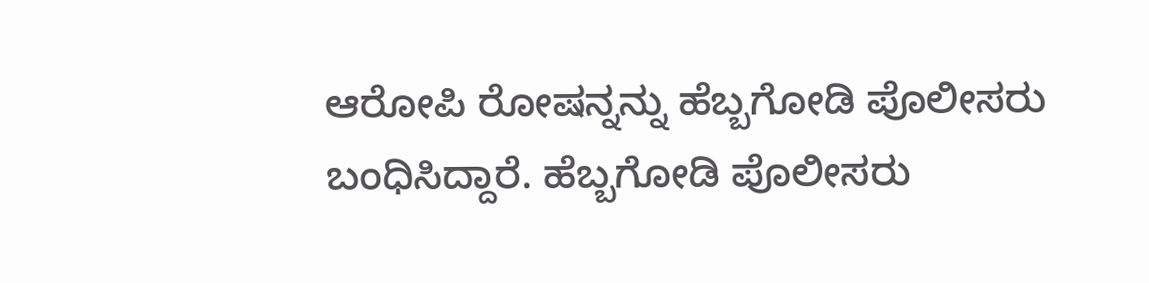ಆರೋಪಿ ರೋಷನ್ನನ್ನು ಹೆಬ್ಬಗೋಡಿ ಪೊಲೀಸರು ಬಂಧಿಸಿದ್ದಾರೆ. ಹೆಬ್ಬಗೋಡಿ ಪೊಲೀಸರು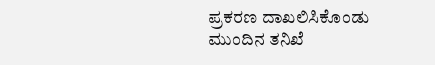ಪ್ರಕರಣ ದಾಖಲಿಸಿಕೊಂಡು ಮುಂದಿನ ತನಿಖೆ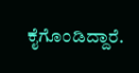ಕೈಗೊಂಡಿದ್ದಾರೆ.